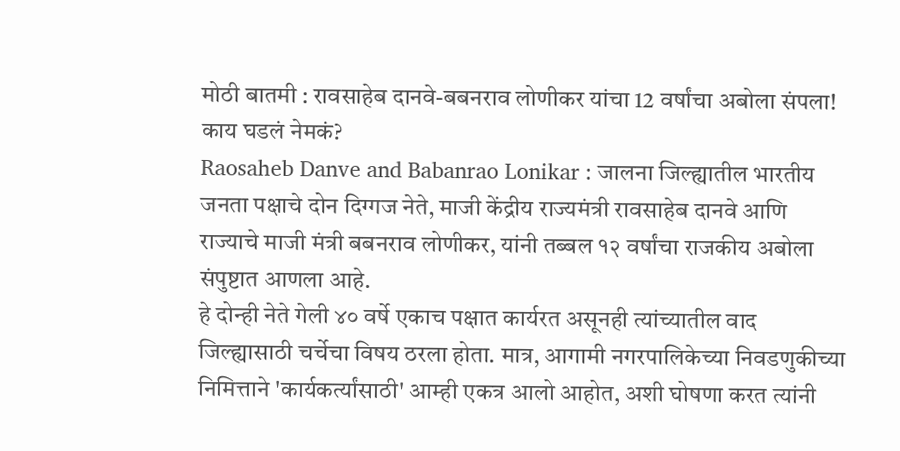मोठी बातमी : रावसाहेब दानवे-बबनराव लोणीकर यांचा 12 वर्षांचा अबोला संपला! काय घडलं नेमकं?
Raosaheb Danve and Babanrao Lonikar : जालना जिल्ह्यातील भारतीय जनता पक्षाचे दोन दिग्गज नेते, माजी केंद्रीय राज्यमंत्री रावसाहेब दानवे आणि राज्याचे माजी मंत्री बबनराव लोणीकर, यांनी तब्बल १२ वर्षांचा राजकीय अबोला संपुष्टात आणला आहे.
हे दोन्ही नेते गेली ४० वर्षे एकाच पक्षात कार्यरत असूनही त्यांच्यातील वाद जिल्ह्यासाठी चर्चेचा विषय ठरला होता. मात्र, आगामी नगरपालिकेच्या निवडणुकीच्या निमित्ताने 'कार्यकर्त्यांसाठी' आम्ही एकत्र आलो आहोत, अशी घोषणा करत त्यांनी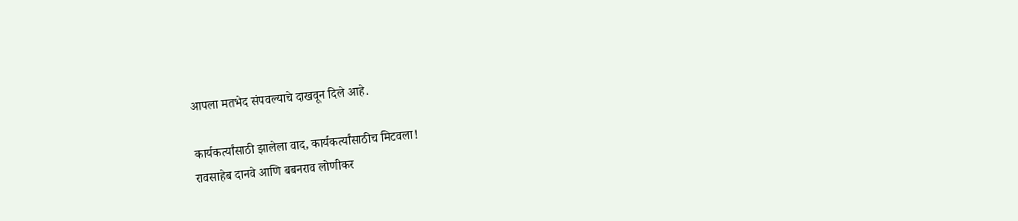आपला मतभेद संपवल्याचे दाखवून दिले आहे.

कार्यकर्त्यांसाठी झालेला वाद, कार्यकर्त्यांसाठीच मिटवला!
रावसाहेब दानवे आणि बबनराव लोणीकर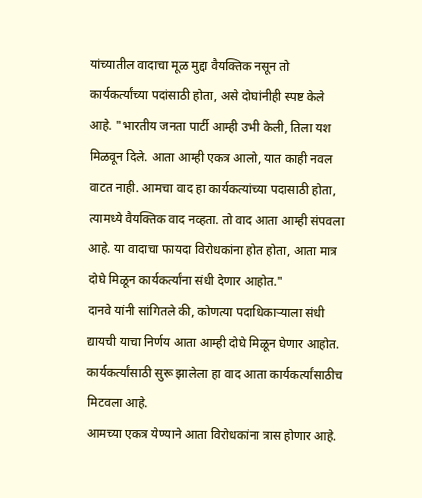यांच्यातील वादाचा मूळ मुद्दा वैयक्तिक नसून तो कार्यकर्त्यांच्या पदांसाठी होता, असे दोघांनीही स्पष्ट केले आहे. "भारतीय जनता पार्टी आम्ही उभी केली, तिला यश मिळवून दिले. आता आम्ही एकत्र आलो, यात काही नवल वाटत नाही. आमचा वाद हा कार्यकत्यांच्या पदासाठी होता, त्यामध्ये वैयक्तिक वाद नव्हता. तो वाद आता आम्ही संपवला आहे. या वादाचा फायदा विरोधकांना होत होता, आता मात्र दोघे मिळून कार्यकर्त्यांना संधी देणार आहोत."
दानवे यांनी सांगितले की, कोणत्या पदाधिकाऱ्याला संधी द्यायची याचा निर्णय आता आम्ही दोघे मिळून घेणार आहोत. कार्यकर्त्यांसाठी सुरू झालेला हा वाद आता कार्यकर्त्यांसाठीच मिटवला आहे.
आमच्या एकत्र येण्याने आता विरोधकांना त्रास होणार आहे.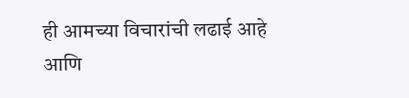ही आमच्या विचारांची लढाई आहे आणि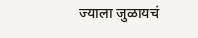ज्याला जुळायचं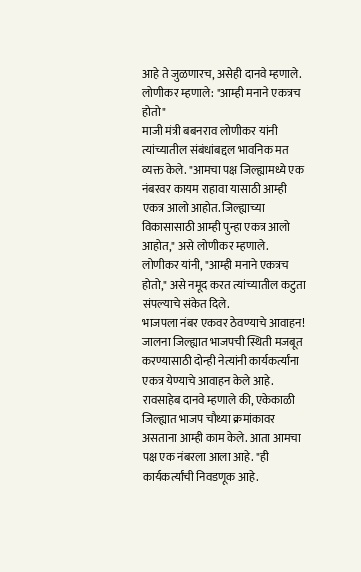आहे ते जुळणारच, असेही दानवे म्हणाले.
लोणीकर म्हणाले: "आम्ही मनाने एकत्रच होतो"
माजी मंत्री बबनराव लोणीकर यांनी त्यांच्यातील संबंधांबद्दल भावनिक मत व्यक्त केले. "आमचा पक्ष जिल्ह्यामध्ये एक नंबरवर कायम राहावा यासाठी आम्ही एकत्र आलो आहोत. जिल्ह्याच्या विकासासाठी आम्ही पुन्हा एकत्र आलो आहोत," असे लोणीकर म्हणाले. लोणीकर यांनी, "आम्ही मनाने एकत्रच होतो," असे नमूद करत त्यांच्यातील कटुता संपल्याचे संकेत दिले.
भाजपला नंबर एकवर ठेवण्याचे आवाहन!
जालना जिल्ह्यात भाजपची स्थिती मजबूत करण्यासाठी दोन्ही नेत्यांनी कार्यकर्त्यांना एकत्र येण्याचे आवाहन केले आहे. रावसाहेब दानवे म्हणाले की, एकेकाळी जिल्ह्यात भाजप चौथ्या क्रमांकावर असताना आम्ही काम केले. आता आमचा पक्ष एक नंबरला आला आहे. "ही कार्यकर्त्यांची निवडणूक आहे.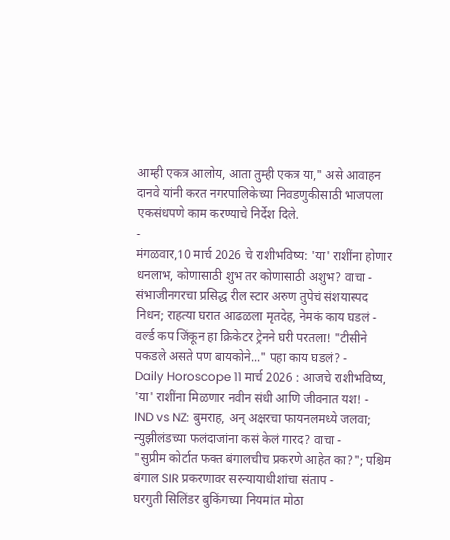आम्ही एकत्र आलोय, आता तुम्ही एकत्र या," असे आवाहन दानवे यांनी करत नगरपालिकेच्या निवडणुकीसाठी भाजपला एकसंधपणे काम करण्याचे निर्देश दिले.
-
मंगळवार,10 मार्च 2026 चे राशीभविष्य: 'या' राशींना होणार धनलाभ, कोणासाठी शुभ तर कोणासाठी अशुभ? वाचा -
संभाजीनगरचा प्रसिद्ध रील स्टार अरुण तुपेचं संशयास्पद निधन; राहत्या घरात आढळला मृतदेह, नेमकं काय घडलं -
वर्ल्ड कप जिंकून हा क्रिकेटर ट्रेनने घरी परतला! "टीसीने पकडले असते पण बायकोने..." पहा काय घडलं? -
Daily Horoscope 11 मार्च 2026 : आजचे राशीभविष्य, 'या' राशींना मिळणार नवीन संधी आणि जीवनात यश! -
IND vs NZ: बुमराह, अन् अक्षरचा फायनलमध्ये जलवा; न्युझीलंडच्या फलंदाजांना कसं केलं गारद? वाचा -
"सुप्रीम कोर्टात फक्त बंगालचीच प्रकरणे आहेत का?"; पश्चिम बंगाल SIR प्रकरणावर सरन्यायाधीशांचा संताप -
घरगुती सिलिंडर बुकिंगच्या नियमांत मोठा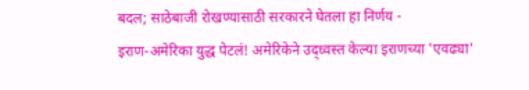बदल; साठेबाजी रोखण्यासाठी सरकारने घेतला हा निर्णय -
इराण-अमेरिका युद्ध पेटलं! अमेरिकेने उद्ध्वस्त केल्या इराणच्या 'एवढ्या'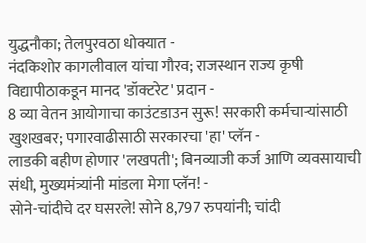युद्धनौका; तेलपुरवठा धोक्यात -
नंदकिशोर कागलीवाल यांचा गौरव; राजस्थान राज्य कृषी विद्यापीठाकडून मानद 'डॉक्टरेट' प्रदान -
8 व्या वेतन आयोगाचा काउंटडाउन सुरू! सरकारी कर्मचाऱ्यांसाठी खुशखबर; पगारवाढीसाठी सरकारचा 'हा' प्लॅन -
लाडकी बहीण होणार 'लखपती'; बिनव्याजी कर्ज आणि व्यवसायाची संधी, मुख्यमंत्र्यांनी मांडला मेगा प्लॅन! -
सोने-चांदीचे दर घसरले! सोने 8,797 रुपयांनी; चांदी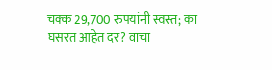चक्क 29,700 रुपयांनी स्वस्त; का घसरत आहेत दर? वाचा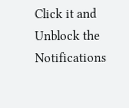Click it and Unblock the Notifications